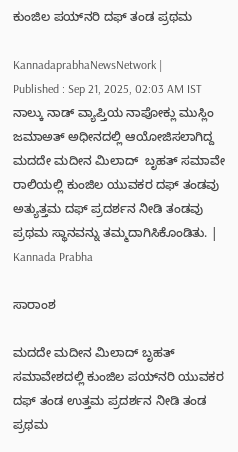ಕುಂಜಿಲ ಪಯ್‌ನರಿ ದಫ್ ತಂಡ ಪ್ರಥಮ

KannadaprabhaNewsNetwork |
Published : Sep 21, 2025, 02:03 AM IST
ನಾಲ್ಕು ನಾಡ್ ವ್ಯಾಪ್ತಿಯ ನಾಪೋಕ್ಲು ಮುಸ್ಲಿಂ ಜಮಾಅತ್ ಅಧೀನದಲ್ಲಿ ಆಯೋಜಿಸಲಾಗಿದ್ದ  ಮದದೇ ಮದೀನ ಮಿಲಾದ್  ಬೃಹತ್ ಸಮಾವೇ ರಾಲಿಯಲ್ಲಿ ಕುಂಜಿಲ ಯುವಕರ ದಫ್ ತಂಡವು ಅತ್ಯುತ್ತಮ ದಫ್ ಪ್ರದರ್ಶನ ನೀಡಿ ತಂಡವು ಪ್ರಥಮ ಸ್ಥಾನವನ್ನು ತಮ್ಮದಾಗಿಸಿಕೊಂಡಿತು. | Kannada Prabha

ಸಾರಾಂಶ

ಮದದೇ ಮದೀನ ಮಿಲಾದ್‌ ಬೃಹತ್‌ ಸಮಾವೇಶದಲ್ಲಿ ಕುಂಜಿಲ ಪಯ್‌ನರಿ ಯುವಕರ ದಫ್‌ ತಂಡ ಉತ್ತಮ ಪ್ರದರ್ಶನ ನೀಡಿ ತಂಡ ಪ್ರಥಮ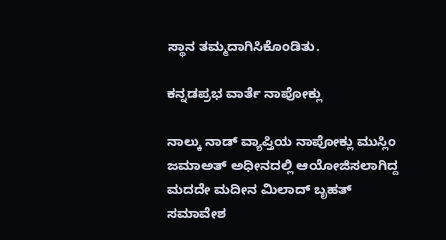ಸ್ಥಾನ ತಮ್ಮದಾಗಿಸಿಕೊಂಡಿತು.

ಕನ್ನಡಪ್ರಭ ವಾರ್ತೆ ನಾಪೋಕ್ಲು

ನಾಲ್ಕು ನಾಡ್ ವ್ಯಾಪ್ತಿಯ ನಾಪೋಕ್ಲು ಮುಸ್ಲಿಂ ಜಮಾಅತ್ ಅಧೀನದಲ್ಲಿ ಆಯೋಜಿಸಲಾಗಿದ್ದ ಮದದೇ ಮದೀನ ಮಿಲಾದ್ ಬೃಹತ್ ಸಮಾವೇಶ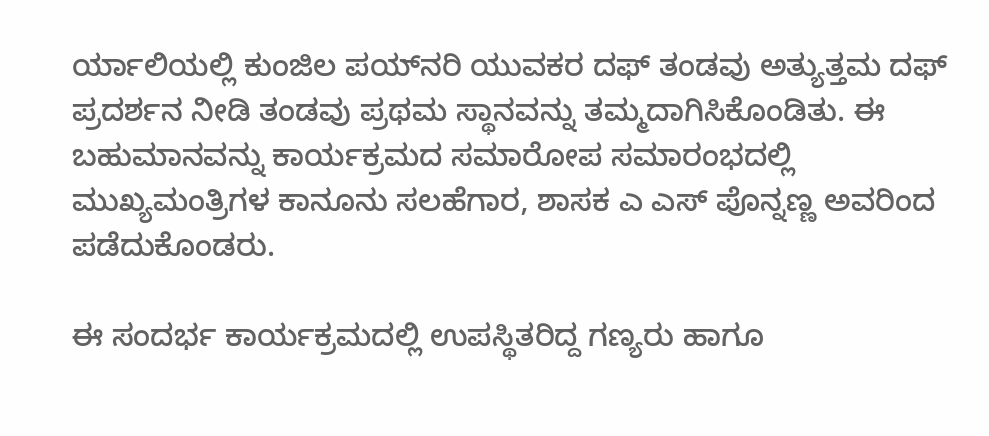ರ್ಯಾಲಿಯಲ್ಲಿ ಕುಂಜಿಲ ಪಯ್‌ನರಿ ಯುವಕರ ದಫ್ ತಂಡವು ಅತ್ಯುತ್ತಮ ದಫ್ ಪ್ರದರ್ಶನ ನೀಡಿ ತಂಡವು ಪ್ರಥಮ ಸ್ಥಾನವನ್ನು ತಮ್ಮದಾಗಿಸಿಕೊಂಡಿತು. ಈ ಬಹುಮಾನವನ್ನು ಕಾರ್ಯಕ್ರಮದ ಸಮಾರೋಪ ಸಮಾರಂಭದಲ್ಲಿ ಮುಖ್ಯಮಂತ್ರಿಗಳ ಕಾನೂನು ಸಲಹೆಗಾರ, ಶಾಸಕ ಎ ಎಸ್ ಪೊನ್ನಣ್ಣ ಅವರಿಂದ ಪಡೆದುಕೊಂಡರು.

ಈ ಸಂದರ್ಭ ಕಾರ್ಯಕ್ರಮದಲ್ಲಿ ಉಪಸ್ಥಿತರಿದ್ದ ಗಣ್ಯರು ಹಾಗೂ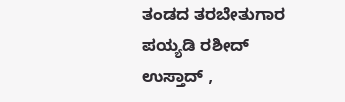ತಂಡದ ತರಬೇತುಗಾರ ಪಯ್ಯಡಿ ರಶೀದ್ ಉಸ್ತಾದ್ ,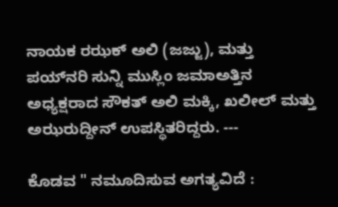ನಾಯಕ ರಝಕ್ ಅಲಿ (ಜಜ್ಜು), ಮತ್ತು ಪಯ್‌ನರಿ ಸುನ್ನಿ ಮುಸ್ಲಿಂ ಜಮಾಅತ್ತಿನ ಅಧ್ಯಕ್ಷರಾದ ಸೌಕತ್ ಅಲಿ ಮಕ್ಕಿ, ಖಲೀಲ್ ಮತ್ತು ಅಝರುದ್ದೀನ್ ಉಪಸ್ಥಿತರಿದ್ದರು. ---

ಕೊಡವ " ನಮೂದಿಸುವ ಅಗತ್ಯವಿದೆ :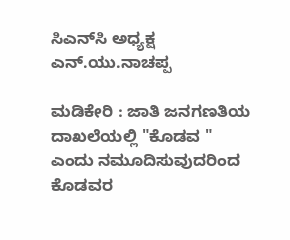ಸಿಎನ್‌ಸಿ ಅಧ್ಯಕ್ಷ ಎನ್.ಯು.ನಾಚಪ್ಪ

ಮಡಿಕೇರಿ : ಜಾತಿ ಜನಗಣತಿಯ ದಾಖಲೆಯಲ್ಲಿ "ಕೊಡವ " ಎಂದು ನಮೂದಿಸುವುದರಿಂದ ಕೊಡವರ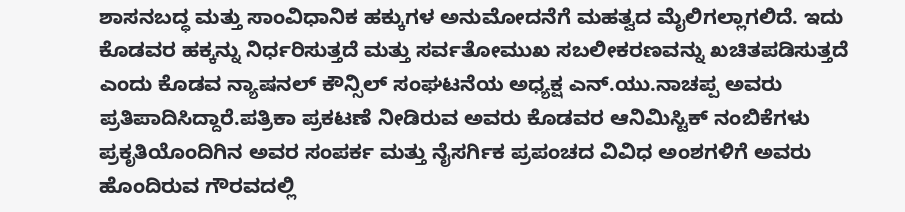ಶಾಸನಬದ್ಧ ಮತ್ತು ಸಾಂವಿಧಾನಿಕ ಹಕ್ಕುಗಳ ಅನುಮೋದನೆಗೆ ಮಹತ್ವದ ಮೈಲಿಗಲ್ಲಾಗಲಿದೆ. ಇದು ಕೊಡವರ ಹಕ್ಕನ್ನು ನಿರ್ಧರಿಸುತ್ತದೆ ಮತ್ತು ಸರ್ವತೋಮುಖ ಸಬಲೀಕರಣವನ್ನು ಖಚಿತಪಡಿಸುತ್ತದೆ ಎಂದು ಕೊಡವ ನ್ಯಾಷನಲ್ ಕೌನ್ಸಿಲ್ ಸಂಘಟನೆಯ ಅಧ್ಯಕ್ಷ ಎನ್.ಯು.ನಾಚಪ್ಪ ಅವರು ಪ್ರತಿಪಾದಿಸಿದ್ದಾರೆ.ಪತ್ರಿಕಾ ಪ್ರಕಟಣೆ ನೀಡಿರುವ ಅವರು ಕೊಡವರ ಆನಿಮಿಸ್ಟಿಕ್ ನಂಬಿಕೆಗಳು ಪ್ರಕೃತಿಯೊಂದಿಗಿನ ಅವರ ಸಂಪರ್ಕ ಮತ್ತು ನೈಸರ್ಗಿಕ ಪ್ರಪಂಚದ ವಿವಿಧ ಅಂಶಗಳಿಗೆ ಅವರು ಹೊಂದಿರುವ ಗೌರವದಲ್ಲಿ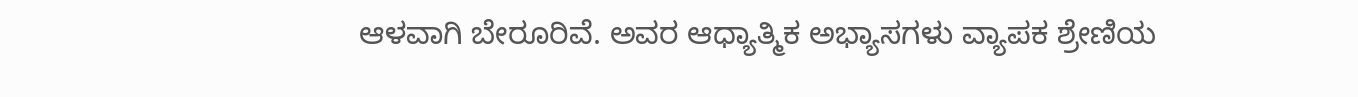ಆಳವಾಗಿ ಬೇರೂರಿವೆ. ಅವರ ಆಧ್ಯಾತ್ಮಿಕ ಅಭ್ಯಾಸಗಳು ವ್ಯಾಪಕ ಶ್ರೇಣಿಯ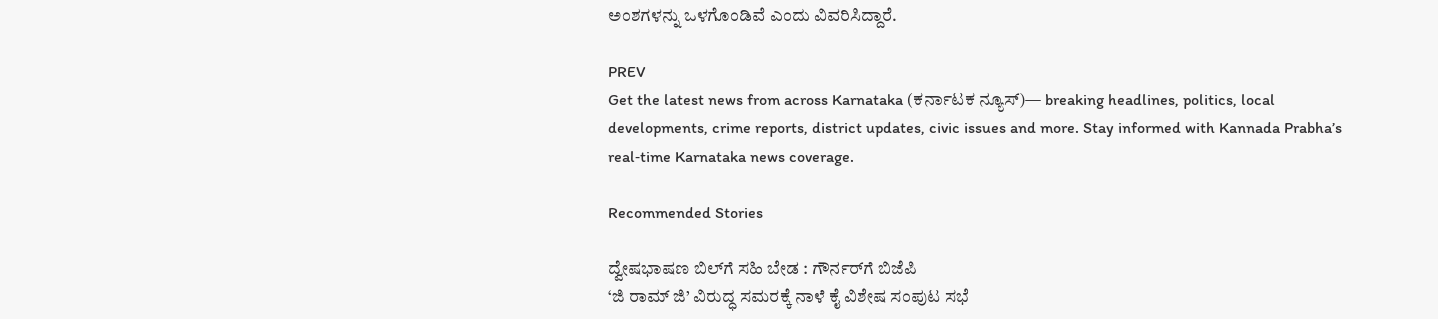ಅಂಶಗಳನ್ನು ಒಳಗೊಂಡಿವೆ ಎಂದು ವಿವರಿಸಿದ್ದಾರೆ.

PREV
Get the latest news from across Karnataka (ಕರ್ನಾಟಕ ನ್ಯೂಸ್)— breaking headlines, politics, local developments, crime reports, district updates, civic issues and more. Stay informed with Kannada Prabha’s real‑time Karnataka news coverage.

Recommended Stories

ದ್ವೇಷಭಾಷಣ ಬಿಲ್‌ಗೆ ಸಹಿ ಬೇಡ : ಗೌರ್ನರ್‌ಗೆ ಬಿಜೆಪಿ
‘ಜಿ ರಾಮ್‌ ಜಿ’ ವಿರುದ್ಧ ಸಮರಕ್ಕೆ ನಾಳೆ ಕೈ ವಿಶೇಷ ಸಂಪುಟ ಸಭೆ